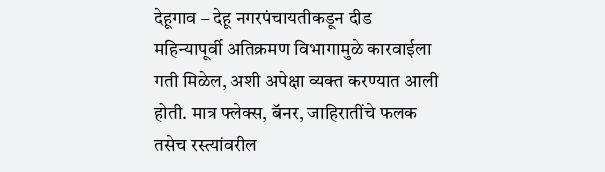देहूगाव – देहू नगरपंचायतीकडून दीड महिन्यापूर्वी अतिक्रमण विभागामुळे कारवाईला गती मिळेल, अशी अपेक्षा व्यक्त करण्यात आली होती. मात्र फ्लेक्स, बॅनर, जाहिरातींचे फलक तसेच रस्त्यांवरील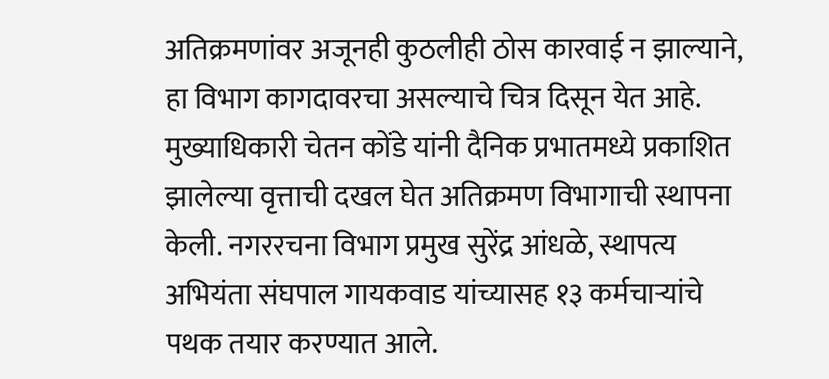अतिक्रमणांवर अजूनही कुठलीही ठोस कारवाई न झाल्याने, हा विभाग कागदावरचा असल्याचे चित्र दिसून येत आहे. मुख्याधिकारी चेतन कोंडे यांनी दैनिक प्रभातमध्ये प्रकाशित झालेल्या वृत्ताची दखल घेत अतिक्रमण विभागाची स्थापना केली. नगररचना विभाग प्रमुख सुरेंद्र आंधळे, स्थापत्य अभियंता संघपाल गायकवाड यांच्यासह १३ कर्मचाऱ्यांचे पथक तयार करण्यात आले.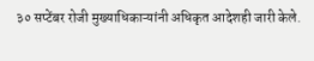३० सप्टेंबर रोजी मुख्याधिकाऱ्यांनी अधिकृत आदेशही जारी केले.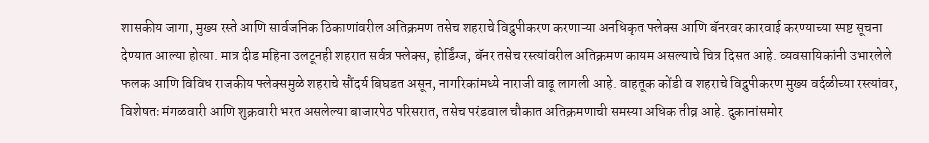शासकीय जागा, मुख्य रस्ते आणि सार्वजनिक ठिकाणांवरील अतिक्रमण तसेच शहराचे विद्रुपीकरण करणाऱ्या अनधिकृत फ्लेक्स आणि बॅनरवर कारवाई करण्याच्या स्पष्ट सूचना देण्यात आल्या होत्या. मात्र दीड महिना उलटूनही शहरात सर्वत्र फ्लेक्स, होर्डिंग्ज, बॅनर तसेच रस्त्यांवरील अतिक्रमण कायम असल्याचे चित्र दिसत आहे. व्यवसायिकांनी उभारलेले फलक आणि विविध राजकीय फ्लेक्समुळे शहराचे सौंदर्य बिघडत असून, नागरिकांमध्ये नाराजी वाढू लागली आहे. वाहतूक कोंडी व शहराचे विद्रुपीकरण मुख्य वर्दळीच्या रस्त्यांवर, विशेषतः मंगळवारी आणि शुक्रवारी भरत असलेल्या बाजारपेठ परिसरात, तसेच परंडवाल चौकात अतिक्रमणाची समस्या अधिक तीव्र आहे. दुकानांसमोर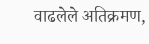वाढलेले अतिक्रमण,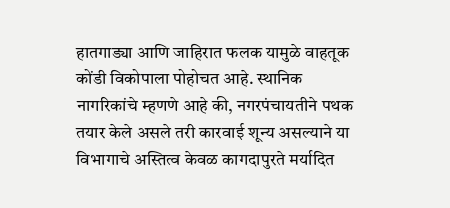हातगाड्या आणि जाहिरात फलक यामुळे वाहतूक कोंडी विकोपाला पोहोचत आहे. स्थानिक नागरिकांचे म्हणणे आहे की, नगरपंचायतीने पथक तयार केले असले तरी कारवाई शून्य असल्याने या विभागाचे अस्तित्व केवळ कागदापुरते मर्यादित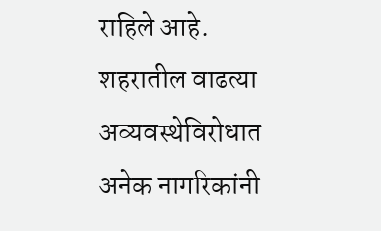राहिले आहे. शहरातील वाढत्या अव्यवस्थेविरोधात अनेक नागरिकांनी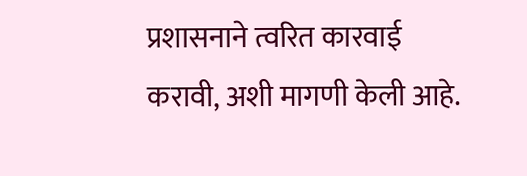प्रशासनाने त्वरित कारवाई करावी, अशी मागणी केली आहे.